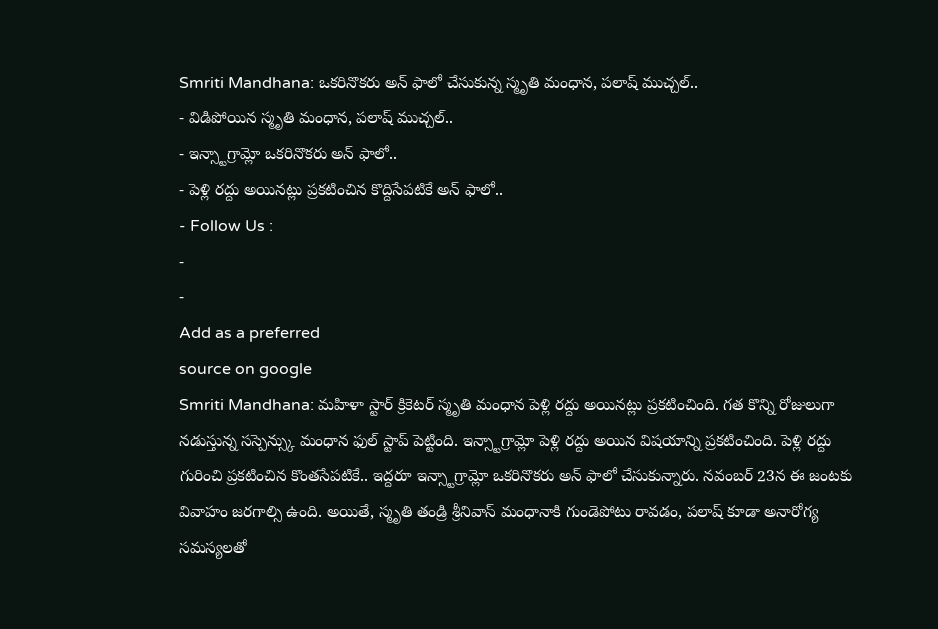Smriti Mandhana: ఒకరినొకరు అన్ ఫాలో చేసుకున్న స్మృతి మంధాన, పలాష్ ముచ్చల్..
- విడిపోయిన స్మృతి మంధాన, పలాష్ ముచ్చల్..
- ఇన్స్టాగ్రామ్లో ఒకరినొకరు అన్ ఫాలో..
- పెళ్లి రద్దు అయినట్లు ప్రకటించిన కొద్దిసేపటికే అన్ ఫాలో..
- Follow Us :
-
-
Add as a preferred
source on google
Smriti Mandhana: మహిళా స్టార్ క్రికెటర్ స్మృతి మంధాన పెళ్లి రద్దు అయినట్లు ప్రకటించింది. గత కొన్ని రోజులుగా నడుస్తున్న సస్పెన్స్కు మంధాన ఫుల్ స్టాప్ పెట్టింది. ఇన్స్టాగ్రామ్లో పెళ్లి రద్దు అయిన విషయాన్ని ప్రకటించింది. పెళ్లి రద్దు గురించి ప్రకటించిన కొంతసేపటికే.. ఇద్దరూ ఇన్స్టాగ్రామ్లో ఒకరినొకరు అన్ ఫాలో చేసుకున్నారు. నవంబర్ 23న ఈ జంటకు వివాహం జరగాల్సి ఉంది. అయితే, స్మృతి తండ్రి శ్రీనివాస్ మంధానాకి గుండెపోటు రావడం, పలాష్ కూడా అనారోగ్య సమస్యలతో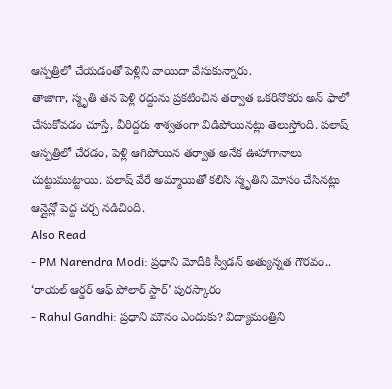ఆస్పత్రిలో చేయడంతో పెళ్లిని వాయిదా వేసుకున్నారు.
తాజాగా, స్మృతి తన పెళ్లి రద్దును ప్రకటించిన తర్వాత ఒకరినొకరు అన్ ఫాలో చేసుకోవడం చూస్తే, వీరిద్దరు శాశ్వతంగా విడిపోయినట్లు తెలుస్తోంది. పలాష్ ఆస్పత్రిలో చేరడం, పెళ్లి ఆగిపోయిన తర్వాత అనేక ఊహాగానాలు చుట్టుముట్టాయి. పలాష్ వేరే అమ్మాయితో కలిసి స్మృతిని మోసం చేసినట్లు ఆన్లైన్లో పెద్ద చర్చ నడిచింది.
Also Read
- PM Narendra Modi: ప్రధాని మోదీకి స్వీడన్ అత్యున్నత గౌరవం.. ‘రాయల్ ఆర్డర్ ఆఫ్ పోలార్ స్టార్’ పురస్కారం
- Rahul Gandhi: ప్రధాని మౌనం ఎందుకు? విద్యామంత్రిని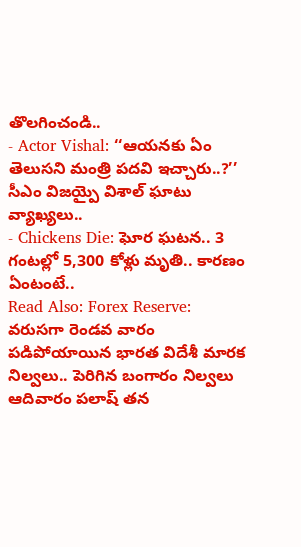తొలగించండి..
- Actor Vishal: ‘‘ఆయనకు ఏం తెలుసని మంత్రి పదవి ఇచ్చారు..?’’ సీఎం విజయ్పై విశాల్ ఘాటు వ్యాఖ్యలు..
- Chickens Die: ఘోర ఘటన.. 3 గంటల్లో 5,300 కోళ్లు మృతి.. కారణం ఏంటంటే..
Read Also: Forex Reserve: వరుసగా రెండవ వారం పడిపోయాయిన భారత విదేశీ మారక నిల్వలు.. పెరిగిన బంగారం నిల్వలు
ఆదివారం పలాష్ తన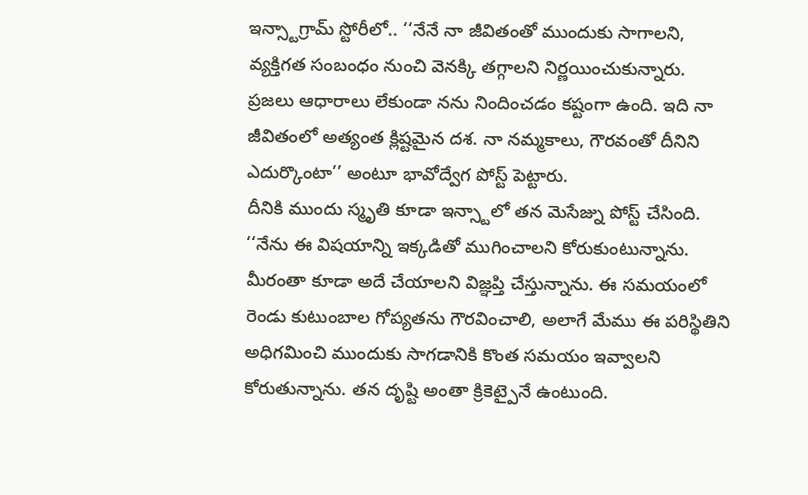ఇన్స్టాగ్రామ్ స్టోరీలో.. ‘‘నేనే నా జీవితంతో ముందుకు సాగాలని, వ్యక్తిగత సంబంధం నుంచి వెనక్కి తగ్గాలని నిర్ణయించుకున్నారు. ప్రజలు ఆధారాలు లేకుండా నను నిందించడం కష్టంగా ఉంది. ఇది నా జీవితంలో అత్యంత క్లిష్టమైన దశ. నా నమ్మకాలు, గౌరవంతో దీనిని ఎదుర్కొంటా’’ అంటూ భావోద్వేగ పోస్ట్ పెట్టారు.
దీనికి ముందు స్మృతి కూడా ఇన్స్టాలో తన మెసేజ్ను పోస్ట్ చేసింది. ‘‘నేను ఈ విషయాన్ని ఇక్కడితో ముగించాలని కోరుకుంటున్నాను. మీరంతా కూడా అదే చేయాలని విజ్ఞప్తి చేస్తున్నాను. ఈ సమయంలో రెండు కుటుంబాల గోప్యతను గౌరవించాలి, అలాగే మేము ఈ పరిస్థితిని అధిగమించి ముందుకు సాగడానికి కొంత సమయం ఇవ్వాలని కోరుతున్నాను. తన దృష్టి అంతా క్రికెట్పైనే ఉంటుంది.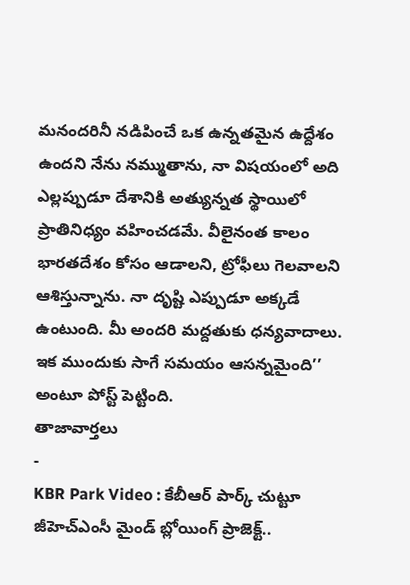మనందరినీ నడిపించే ఒక ఉన్నతమైన ఉద్దేశం ఉందని నేను నమ్ముతాను, నా విషయంలో అది ఎల్లప్పుడూ దేశానికి అత్యున్నత స్థాయిలో ప్రాతినిధ్యం వహించడమే. వీలైనంత కాలం భారతదేశం కోసం ఆడాలని, ట్రోఫీలు గెలవాలని ఆశిస్తున్నాను. నా దృష్టి ఎప్పుడూ అక్కడే ఉంటుంది. మీ అందరి మద్దతుకు ధన్యవాదాలు. ఇక ముందుకు సాగే సమయం ఆసన్నమైంది’’ అంటూ పోస్ట్ పెట్టింది.
తాజావార్తలు
-
KBR Park Video : కేబీఆర్ పార్క్ చుట్టూ జీహెచ్ఎంసీ మైండ్ బ్లోయింగ్ ప్రాజెక్ట్..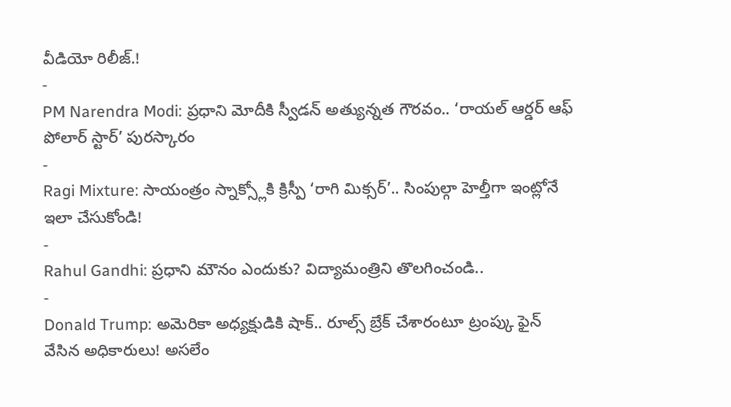వీడియో రిలీజ్.!
-
PM Narendra Modi: ప్రధాని మోదీకి స్వీడన్ అత్యున్నత గౌరవం.. ‘రాయల్ ఆర్డర్ ఆఫ్ పోలార్ స్టార్’ పురస్కారం
-
Ragi Mixture: సాయంత్రం స్నాక్స్లోకి క్రిస్పీ ‘రాగి మిక్సర్’.. సింపుల్గా హెల్తీగా ఇంట్లోనే ఇలా చేసుకోండి!
-
Rahul Gandhi: ప్రధాని మౌనం ఎందుకు? విద్యామంత్రిని తొలగించండి..
-
Donald Trump: అమెరికా అధ్యక్షుడికి షాక్.. రూల్స్ బ్రేక్ చేశారంటూ ట్రంప్కు ఫైన్ వేసిన అధికారులు! అసలేం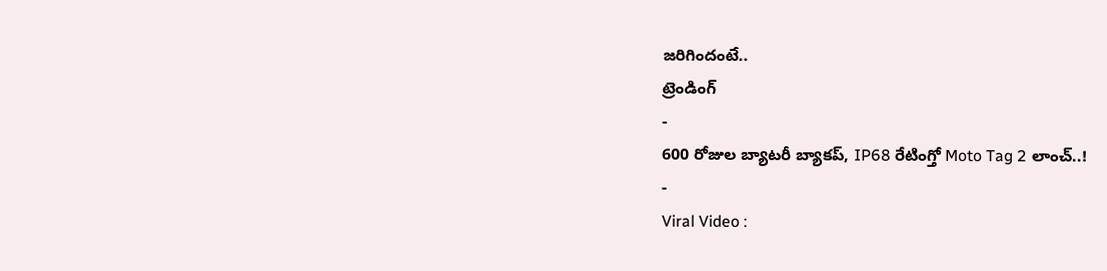జరిగిందంటే..
ట్రెండింగ్
-
600 రోజుల బ్యాటరీ బ్యాకప్, IP68 రేటింగ్తో Moto Tag 2 లాంచ్..!
-
Viral Video :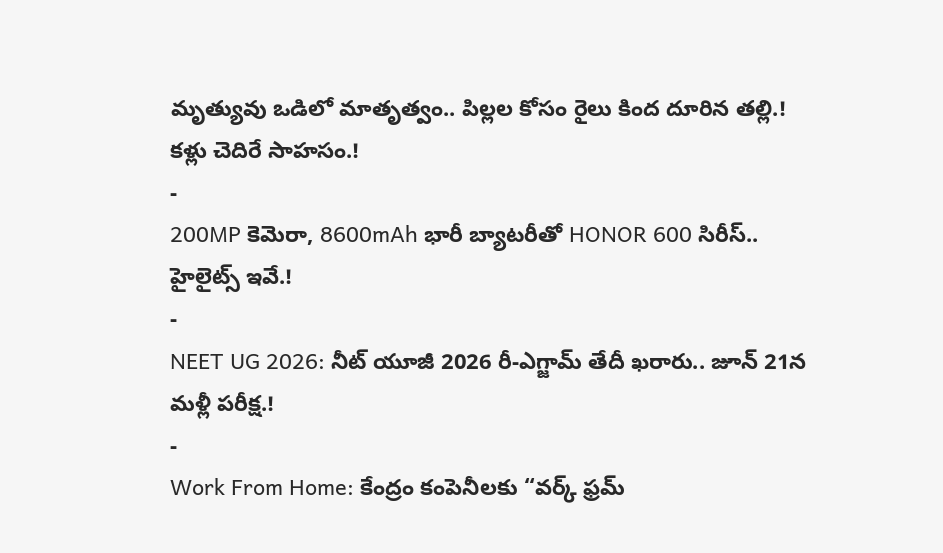మృత్యువు ఒడిలో మాతృత్వం.. పిల్లల కోసం రైలు కింద దూరిన తల్లి.! కళ్లు చెదిరే సాహసం.!
-
200MP కెమెరా, 8600mAh భారీ బ్యాటరీతో HONOR 600 సిరీస్.. హైలైట్స్ ఇవే.!
-
NEET UG 2026: నీట్ యూజీ 2026 రీ-ఎగ్జామ్ తేదీ ఖరారు.. జూన్ 21న మళ్లీ పరీక్ష.!
-
Work From Home: కేంద్రం కంపెనీలకు “వర్క్ ఫ్రమ్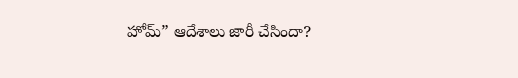హోమ్” ఆదేశాలు జారీ చేసిందా?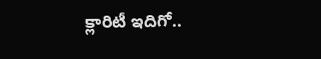క్లారిటీ ఇదిగో..